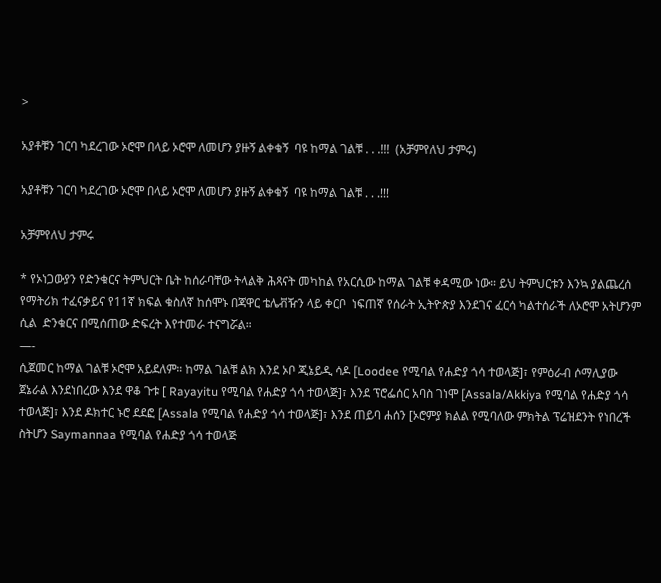>

አያቶቹን ገርባ ካደረገው ኦሮሞ በላይ ኦሮሞ ለመሆን ያዙኝ ልቀቁኝ  ባዩ ከማል ገልቹ . . .!!!  (አቻምየለህ ታምሩ)

አያቶቹን ገርባ ካደረገው ኦሮሞ በላይ ኦሮሞ ለመሆን ያዙኝ ልቀቁኝ  ባዩ ከማል ገልቹ . . .!!!

አቻምየለህ ታምሩ

* የኦነጋውያን የድንቁርና ትምህርት ቤት ከሰራባቸው ትላልቅ ሕጻናት መካከል የአርሲው ከማል ገልቹ ቀዳሚው ነው። ይህ ትምህርቱን እንኳ ያልጨረሰ የማትሪክ ተፈናቃይና የ11ኛ ክፍል ቁስለኛ ከሰሞኑ በጃዋር ቴሌቭዥን ላይ ቀርቦ  ነፍጠኛ የሰራት ኢትዮጵያ እንደገና ፈርሳ ካልተሰራች ለኦሮሞ አትሆንም ሲል  ድንቁርና በሚሰጠው ድፍረት እየተመራ ተናግሯል።
—-
ሲጀመር ከማል ገልቹ ኦሮሞ አይደለም። ከማል ገልቹ ልክ እንደ ኦቦ ጂኔይዲ ሳዶ [Loodee የሚባል የሐድያ ጎሳ ተወላጅ]፣ የምዕራብ ሶማሊያው ጀኔራል እንደነበረው እንደ ዋቆ ጉቱ [ Rayayitu የሚባል የሐድያ ጎሳ ተወላጅ]፣ እንደ ፕሮፌሰር አባስ ገነሞ [Assala/Akkiya የሚባል የሐድያ ጎሳ ተወላጅ]፣ እንደ ዶክተር ኑሮ ደደፎ [Assala የሚባል የሐድያ ጎሳ ተወላጅ]፣ እንደ ጠይባ ሐሰን [ኦሮምያ ክልል የሚባለው ምክትል ፕሬዝደንት የነበረች ስትሆን Saymannaa የሚባል የሐድያ ጎሳ ተወላጅ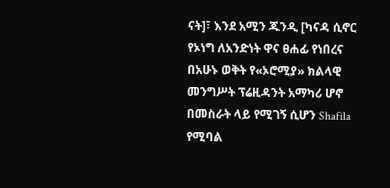ናት]፣ እንደ አሚን ጁንዲ [ካናዳ ሲኖር የኦነግ ለአንድነት ዋና ፀሐፊ የነበረና በአሁኑ ወቅት የ«ኦሮሚያ» ክልላዊ መንግሥት ፕሬዚዳንት አማካሪ ሆኖ በመስራት ላይ የሚገኝ ሲሆን Shafila የሚባል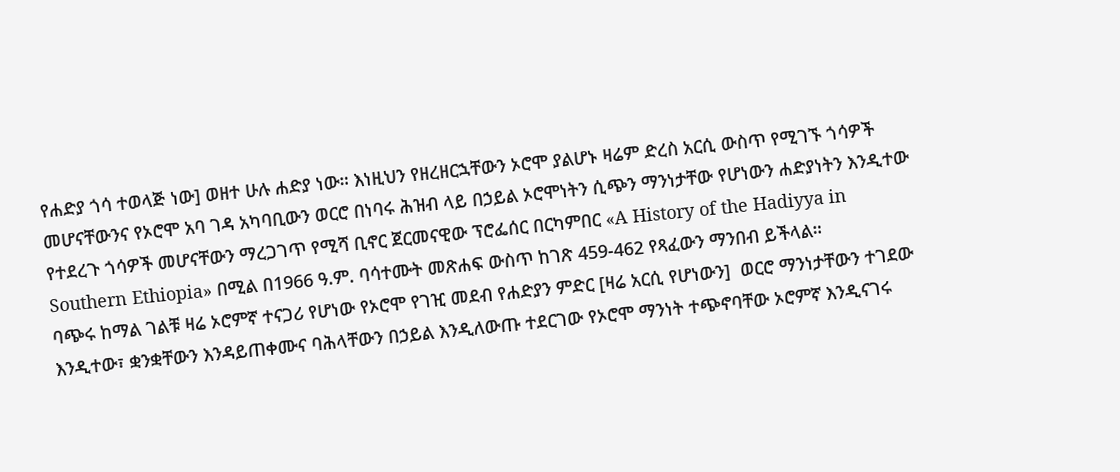የሐድያ ጎሳ ተወላጅ ነው] ወዘተ ሁሉ ሐድያ ነው። እነዚህን የዘረዘርኋቸውን ኦሮሞ ያልሆኑ ዛሬም ድረስ አርሲ ውስጥ የሚገኙ ጎሳዎች መሆናቸውንና የኦሮሞ አባ ገዳ አካባቢውን ወርሮ በነባሩ ሕዝብ ላይ በኃይል ኦሮሞነትን ሲጭን ማንነታቸው የሆነውን ሐድያነትን እንዲተው የተደረጉ ጎሳዎች መሆናቸውን ማረጋገጥ የሚሻ ቢኖር ጀርመናዊው ፕሮፌሰር በርካምበር «A History of the Hadiyya in Southern Ethiopia» በሚል በ1966 ዓ.ም. ባሳተሙት መጽሐፍ ውስጥ ከገጽ 459-462 የጻፈውን ማንበብ ይችላል።
ባጭሩ ከማል ገልቹ ዛሬ ኦሮምኛ ተናጋሪ የሆነው የኦሮሞ የገዢ መደብ የሐድያን ምድር [ዛሬ አርሲ የሆነውን]  ወርሮ ማንነታቸውን ተገደው እንዲተው፣ ቋንቋቸውን እንዳይጠቀሙና ባሕላቸውን በኃይል እንዲለውጡ ተደርገው የኦሮሞ ማንነት ተጭኖባቸው ኦሮምኛ እንዲናገሩ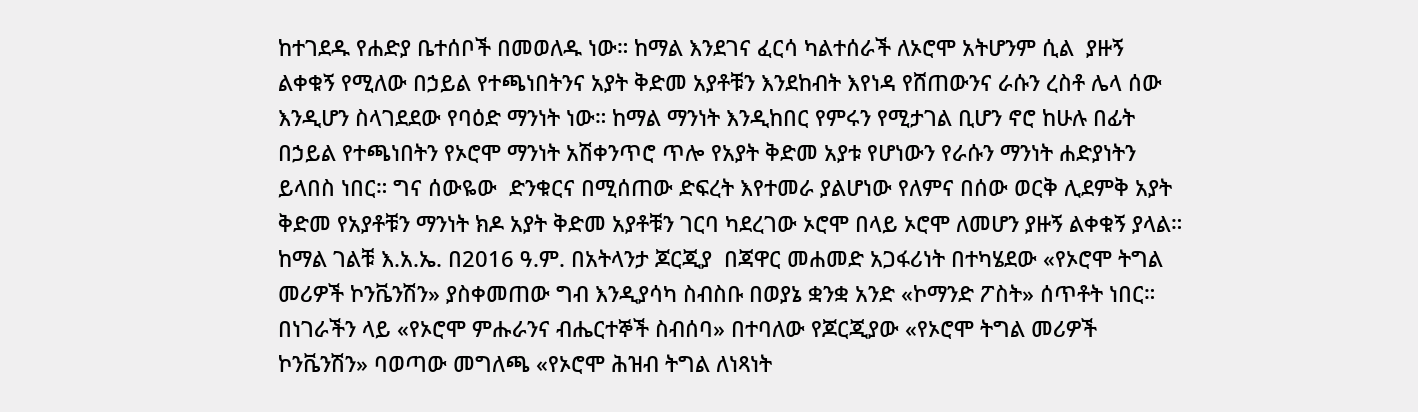ከተገደዱ የሐድያ ቤተሰቦች በመወለዱ ነው። ከማል እንደገና ፈርሳ ካልተሰራች ለኦሮሞ አትሆንም ሲል  ያዙኝ ልቀቁኝ የሚለው በኃይል የተጫነበትንና አያት ቅድመ አያቶቹን እንደከብት እየነዳ የሸጠውንና ራሱን ረስቶ ሌላ ሰው እንዲሆን ስላገደደው የባዕድ ማንነት ነው። ከማል ማንነት እንዲከበር የምሩን የሚታገል ቢሆን ኖሮ ከሁሉ በፊት በኃይል የተጫነበትን የኦሮሞ ማንነት አሽቀንጥሮ ጥሎ የአያት ቅድመ አያቱ የሆነውን የራሱን ማንነት ሐድያነትን ይላበስ ነበር። ግና ሰውዬው  ድንቁርና በሚሰጠው ድፍረት እየተመራ ያልሆነው የለምና በሰው ወርቅ ሊደምቅ አያት ቅድመ የአያቶቹን ማንነት ክዶ አያት ቅድመ አያቶቹን ገርባ ካደረገው ኦሮሞ በላይ ኦሮሞ ለመሆን ያዙኝ ልቀቁኝ ያላል።
ከማል ገልቹ እ.አ.ኤ. በ2016 ዓ.ም. በአትላንታ ጆርጂያ  በጃዋር መሐመድ አጋፋሪነት በተካሄደው «የኦሮሞ ትግል መሪዎች ኮንቬንሽን» ያስቀመጠው ግብ እንዲያሳካ ስብስቡ በወያኔ ቋንቋ አንድ «ኮማንድ ፖስት» ሰጥቶት ነበር።  በነገራችን ላይ «የኦሮሞ ምሑራንና ብሔርተኞች ስብሰባ» በተባለው የጆርጂያው «የኦሮሞ ትግል መሪዎች ኮንቬንሽን» ባወጣው መግለጫ «የኦሮሞ ሕዝብ ትግል ለነጻነት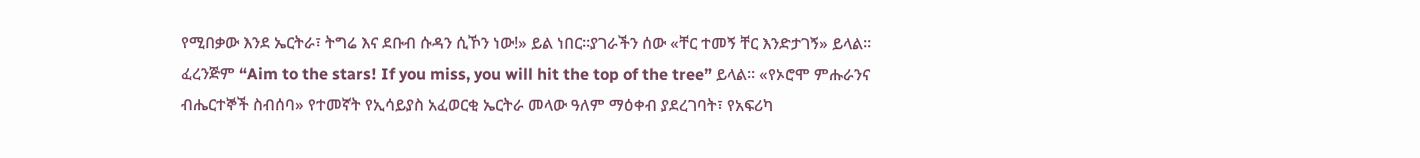የሚበቃው እንደ ኤርትራ፣ ትግሬ እና ደቡብ ሱዳን ሲኾን ነው!» ይል ነበር።ያገራችን ሰው «ቸር ተመኝ ቸር እንድታገኝ» ይላል። ፈረንጅም “Aim to the stars! If you miss, you will hit the top of the tree” ይላል። «የኦሮሞ ምሑራንና ብሔርተኞች ስብሰባ» የተመኛት የኢሳይያስ አፈወርቂ ኤርትራ መላው ዓለም ማዕቀብ ያደረገባት፣ የአፍሪካ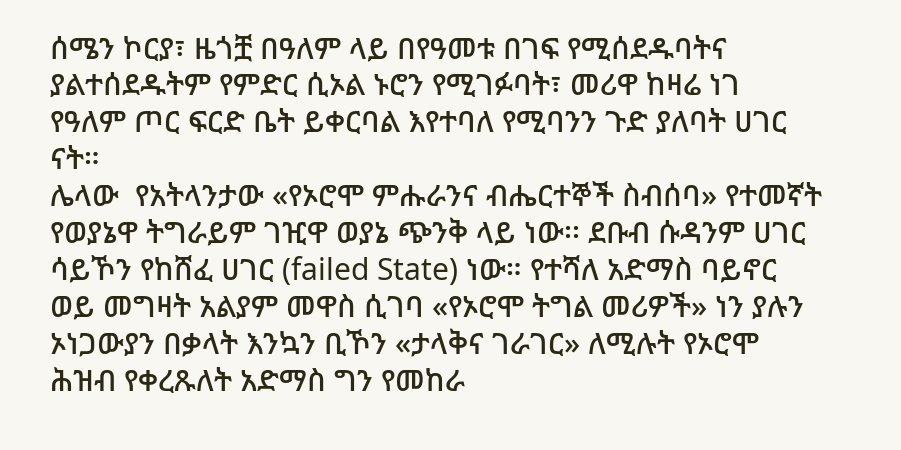ሰሜን ኮርያ፣ ዜጎቿ በዓለም ላይ በየዓመቱ በገፍ የሚሰደዱባትና ያልተሰደዱትም የምድር ሲኦል ኑሮን የሚገፉባት፣ መሪዋ ከዛሬ ነገ የዓለም ጦር ፍርድ ቤት ይቀርባል እየተባለ የሚባንን ጉድ ያለባት ሀገር ናት።
ሌላው  የአትላንታው «የኦሮሞ ምሑራንና ብሔርተኞች ስብሰባ» የተመኛት የወያኔዋ ትግራይም ገዢዋ ወያኔ ጭንቅ ላይ ነው፡፡ ደቡብ ሱዳንም ሀገር ሳይኾን የከሸፈ ሀገር (failed State) ነው። የተሻለ አድማስ ባይኖር ወይ መግዛት አልያም መዋስ ሲገባ «የኦሮሞ ትግል መሪዎች» ነን ያሉን ኦነጋውያን በቃላት እንኳን ቢኾን «ታላቅና ገራገር» ለሚሉት የኦሮሞ ሕዝብ የቀረጹለት አድማስ ግን የመከራ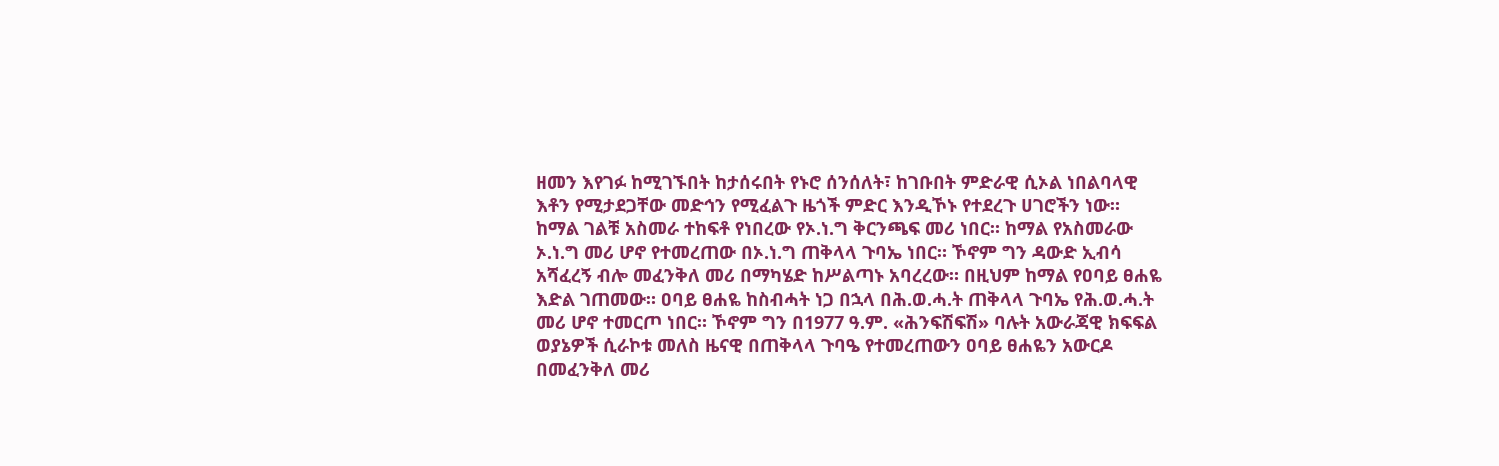ዘመን እየገፉ ከሚገኙበት ከታሰሩበት የኑሮ ሰንሰለት፣ ከገቡበት ምድራዊ ሲኦል ነበልባላዊ እቶን የሚታደጋቸው መድኅን የሚፈልጉ ዜጎች ምድር እንዲኾኑ የተደረጉ ሀገሮችን ነው።
ከማል ገልቹ አስመራ ተከፍቶ የነበረው የኦ.ነ.ግ ቅርንጫፍ መሪ ነበር። ከማል የአስመራው ኦ.ነ.ግ መሪ ሆኖ የተመረጠው በኦ.ነ.ግ ጠቅላላ ጉባኤ ነበር። ኾኖም ግን ዳውድ ኢብሳ አሻፈረኝ ብሎ መፈንቅለ መሪ በማካሄድ ከሥልጣኑ አባረረው። በዚህም ከማል የዐባይ ፀሐዬ እድል ገጠመው። ዐባይ ፀሐዬ ከስብሓት ነጋ በኋላ በሕ.ወ.ሓ.ት ጠቅላላ ጉባኤ የሕ.ወ.ሓ.ት መሪ ሆኖ ተመርጦ ነበር። ኾኖም ግን በ1977 ዓ.ም. «ሕንፍሽፍሽ» ባሉት አውራጃዊ ክፍፍል ወያኔዎች ሲራኮቱ መለስ ዜናዊ በጠቅላላ ጉባዔ የተመረጠውን ዐባይ ፀሐዬን አውርዶ በመፈንቅለ መሪ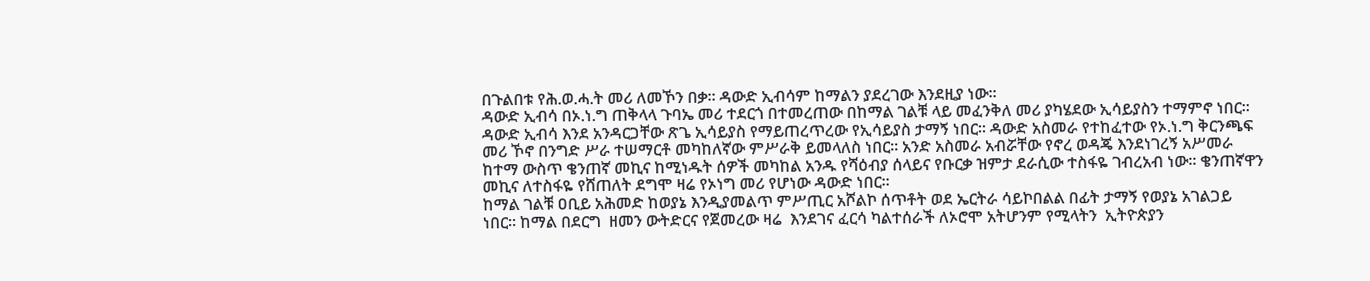በጉልበቱ የሕ.ወ.ሓ.ት መሪ ለመኾን በቃ። ዳውድ ኢብሳም ከማልን ያደረገው እንደዚያ ነው።
ዳውድ ኢብሳ በኦ.ነ.ግ ጠቅላላ ጉባኤ መሪ ተደርጎ በተመረጠው በከማል ገልቹ ላይ መፈንቅለ መሪ ያካሄደው ኢሳይያስን ተማምኖ ነበር። ዳውድ ኢብሳ እንደ አንዳርጋቸው ጽጌ ኢሳይያስ የማይጠረጥረው የኢሳይያስ ታማኝ ነበር። ዳውድ አስመራ የተከፈተው የኦ.ነ.ግ ቅርንጫፍ መሪ ኾኖ በንግድ ሥራ ተሠማርቶ መካከለኛው ምሥራቅ ይመላለስ ነበር። አንድ አስመራ አብሯቸው የኖረ ወዳጄ እንደነገረኝ አሥመራ ከተማ ውስጥ ቄንጠኛ መኪና ከሚነዱት ሰዎች መካከል አንዱ የሻዕብያ ሰላይና የቡርቃ ዝምታ ደራሲው ተስፋዬ ገብረአብ ነው። ቄንጠኛዋን መኪና ለተስፋዬ የሸጠለት ደግሞ ዛሬ የኦነግ መሪ የሆነው ዳውድ ነበር።
ከማል ገልቹ ዐቢይ አሕመድ ከወያኔ እንዲያመልጥ ምሥጢር አሾልኮ ሰጥቶት ወደ ኤርትራ ሳይኮበልል በፊት ታማኝ የወያኔ አገልጋይ ነበር። ከማል በደርግ  ዘመን ውትድርና የጀመረው ዛሬ  እንደገና ፈርሳ ካልተሰራች ለኦሮሞ አትሆንም የሚላትን  ኢትዮጵያን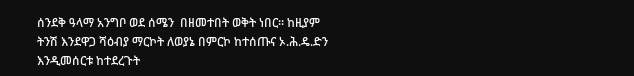ሰንደቅ ዓላማ አንግቦ ወደ ሰሜን  በዘመተበት ወቅት ነበር። ከዚያም ትንሽ እንደዋጋ ሻዕብያ ማርኮት ለወያኔ በምርኮ ከተሰጡና ኦ.ሕ.ዴ.ድን እንዲመሰርቱ ከተደረጉት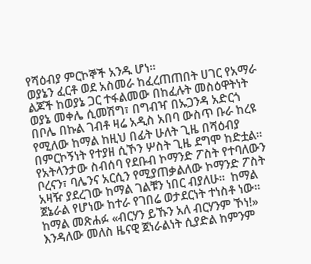የሻዕብያ ምርኮኞች አንዱ ሆነ።
ወያኔን ፈርቶ ወደ አስመራ ከፈረጠጠበት ሀገር የአማራ ልጆች ከወያኔ ጋር ተፋልመው በከፈሉት መስዕዋትነት ወያኔ መቀሌ ሲመሽግ፣ በግብዣ በኡጋንዳ አድርጎ በቦሌ በኩል ገብቶ ዛሬ አዲስ አበባ ውስጥ ቡራ ከረዩ የሚለው ከማል ከዚህ በፊት ሁለት ጊዜ በሻዕብያ በምርኮኝነት የተያዘ ሲኾን ሦስት ጊዜ ደግሞ ከድቷል። የአትላንታው ስብሰባ የደቡብ ኮማንድ ፖስት የተባለውን ቦረናን፣ ባሌንና አርሲን የሚያጠቃልለው ኮማንድ ፖስት አዛዥ ያደረገው ከማል ገልቹን ነበር ብያለሁ።  ከማል ጀኔራል የሆነው ከተራ የገበሬ ወታደርነት ተነስቶ ነው። ከማል መጽሐፉ «ብርሃን ይኹን አለ ብርሃንም ኾነ!» እንዳለው መለስ ዜናዊ ጀነራልነት ሲያድል ከምንም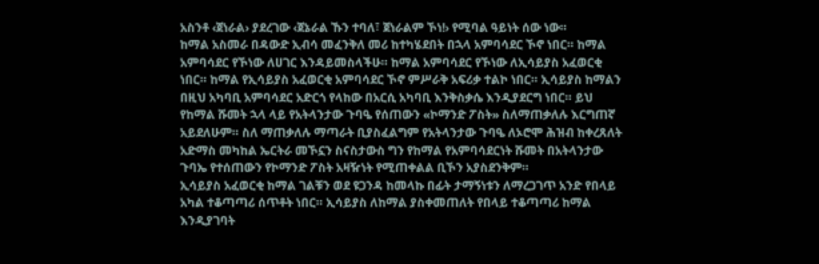አስንቶ ‹ጀነራል› ያደረገው ‹ጀኔራል ኹን ተባለ፣ ጀነራልም ኾነ!› የሚባል ዓይነት ሰው ነው።
ከማል አስመራ በዳውድ ኢብሳ መፈንቅለ መሪ ከተካሄደበት በኋላ አምባሳደር ኾኖ ነበር። ከማል አምባሳደር የኾነው ለሀገር እንዳይመስላችሁ። ከማል አምባሳደር የኾነው ለኢሳይያስ አፈወርቂ ነበር። ከማል የኢሳይያስ አፈወርቂ አምባሳደር ኾኖ ምሥራቅ አፍሪቃ ተልኮ ነበር። ኢሳይያስ ከማልን በዚህ አካባቢ አምባሳደር አድርጎ የላከው በአርሲ አካባቢ እንቅስቃሴ እንዲያደርግ ነበር። ይህ የከማል ሹመት ኋላ ላይ የአትላንታው ጉባዔ የሰጠውን «ኮማንድ ፖስት» ስለማጠቃለሉ እርግጠኛ አይደለሁም። ስለ ማጠቃለሉ ማጣራት ቢያስፈልግም የአትላንታው ጉባዔ ለኦሮሞ ሕዝብ ከቀረጸለት አድማስ መካከል ኤርትራ መኾኗን ስናስታውስ ግን የከማል የአምባሳደርነት ሹመት በአትላንታው ጉባኤ የተሰጠውን የኮማንድ ፖስት አዛዥነት የሚጠቀልል ቢኾን አያስደንቅም።
ኢሳይያስ አፈወርቂ ከማል ገልቹን ወደ ዩጋንዳ ከመላኩ በፊት ታማኝነቱን ለማረጋገጥ አንድ የበላይ አካል ተቆጣጣሪ ሰጥቶት ነበር። ኢሳይያስ ለከማል ያስቀመጠለት የበላይ ተቆጣጣሪ ከማል እንዲያገባት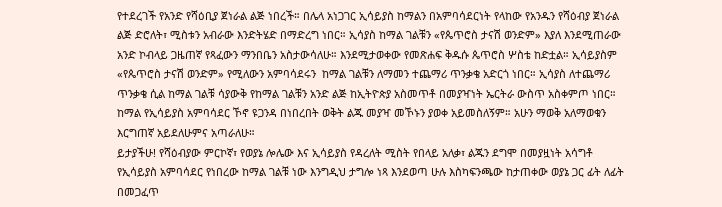የተደረገች የአንድ የሻዕቢያ ጀነራል ልጅ ነበረች። በሌላ አነጋገር ኢሳይያስ ከማልን በአምባሳደርነት የላከው የአንዱን የሻዕብያ ጀነራል ልጅ ድሮለት፣ ሚስቱን አብራው እንድትሄድ በማድረግ ነበር። ኢሳያስ ከማል ገልቹን «የጴጥሮስ ታናሽ ወንድም» እያለ እንደሚጠራው አንድ ኮብላይ ጋዜጠኛ የጻፈውን ማንበቤን አስታውሳለሁ። እንደሚታወቀው የመጽሐፍ ቅዱሱ ጴጥሮስ ሦስቴ ከድቷል። ኢሳይያስም «የጴጥሮስ ታናሽ ወንድም» የሚለውን አምባሳደሩን  ከማል ገልቹን ለማመን ተጨማሪ ጥንቃቄ አድርጎ ነበር። ኢሳያስ ለተጨማሪ ጥንቃቄ ሲል ከማል ገልቹ ሳያውቅ የከማል ገልቹን አንድ ልጅ ከኢትዮጵያ አስመጥቶ በመያዣነት ኤርትራ ውስጥ አስቀምጦ ነበር። ከማል የኢሳይያስ አምባሳደር ኾኖ ዩጋንዳ በነበረበት ወቅት ልጁ መያዣ መኾኑን ያወቀ አይመስለኝም። አሁን ማወቅ አለማወቁን እርግጠኛ አይደለሁምና አጣራለሁ።
ይታያችሁ! የሻዕብያው ምርኮኛ፣ የወያኔ ሎሌው እና ኢሳይያስ የዳረለት ሚስት የበላይ አለቃ፣ ልጁን ደግሞ በመያዟነት አሳግቶ የኢሳይያስ አምባሳደር የነበረው ከማል ገልቹ ነው እንግዲህ ታግሎ ነጻ እንደወጣ ሁሉ እስካፍንጫው ከታጠቀው ወያኔ ጋር ፊት ለፊት በመጋፈጥ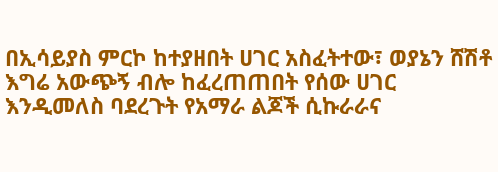በኢሳይያስ ምርኮ ከተያዘበት ሀገር አስፈትተው፣ ወያኔን ሸሽቶ እግሬ አውጭኝ ብሎ ከፈረጠጠበት የሰው ሀገር እንዲመለስ ባደረጉት የአማራ ልጆች ሲኩራራና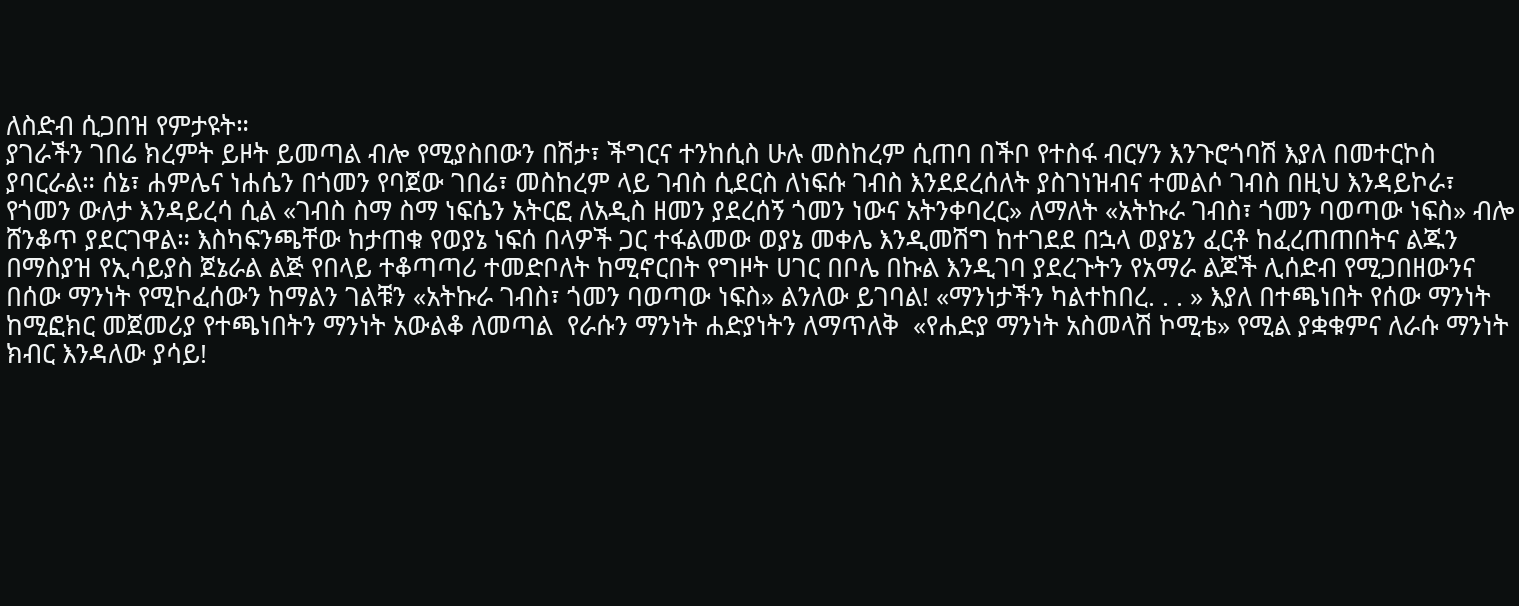ለስድብ ሲጋበዝ የምታዩት።
ያገራችን ገበሬ ክረምት ይዞት ይመጣል ብሎ የሚያስበውን በሽታ፣ ችግርና ተንከሲስ ሁሉ መስከረም ሲጠባ በችቦ የተስፋ ብርሃን እንጉሮጎባሽ እያለ በመተርኮስ ያባርራል። ሰኔ፣ ሐምሌና ነሐሴን በጎመን የባጀው ገበሬ፣ መስከረም ላይ ገብስ ሲደርስ ለነፍሱ ገብስ እንደደረሰለት ያስገነዝብና ተመልሶ ገብስ በዚህ እንዳይኮራ፣ የጎመን ውለታ እንዳይረሳ ሲል «ገብስ ስማ ስማ ነፍሴን አትርፎ ለአዲስ ዘመን ያደረሰኝ ጎመን ነውና አትንቀባረር» ለማለት «አትኩራ ገብስ፣ ጎመን ባወጣው ነፍስ» ብሎ ሸንቆጥ ያደርገዋል። እስካፍንጫቸው ከታጠቁ የወያኔ ነፍሰ በላዎች ጋር ተፋልመው ወያኔ መቀሌ እንዲመሽግ ከተገደደ በኋላ ወያኔን ፈርቶ ከፈረጠጠበትና ልጁን በማስያዝ የኢሳይያስ ጀኔራል ልጅ የበላይ ተቆጣጣሪ ተመድቦለት ከሚኖርበት የግዞት ሀገር በቦሌ በኩል እንዲገባ ያደረጉትን የአማራ ልጆች ሊሰድብ የሚጋበዘውንና በሰው ማንነት የሚኮፈሰውን ከማልን ገልቹን «አትኩራ ገብስ፣ ጎመን ባወጣው ነፍስ» ልንለው ይገባል! «ማንነታችን ካልተከበረ. . . » እያለ በተጫነበት የሰው ማንነት ከሚፎክር መጀመሪያ የተጫነበትን ማንነት አውልቆ ለመጣል  የራሱን ማንነት ሐድያነትን ለማጥለቅ  «የሐድያ ማንነት አስመላሽ ኮሚቴ» የሚል ያቋቁምና ለራሱ ማንነት ክብር እንዳለው ያሳይ!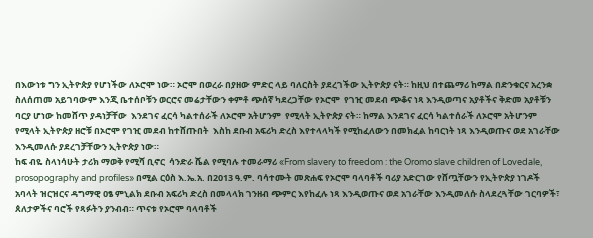በእውነቱ ግን ኢትዮጵያ የሆነችው ለኦሮሞ ነው። ኦሮሞ በወረራ በያዘው ምድር ላይ ባለርስት ያደረገችው ኢትዮጵያ ናት። ከዚህ በተጨማሪ ከማል በድንቁርና አረንቋ ስለሰጠመ አይገባውም እንጂ ቤተሰቦቹን ወርሮና መሬታቸውን ቀምቶ ጭሰኛ ካደረጋቸው የኦሮሞ  የገዢ መደብ ጭቆና ነጻ እንዲወጣና አያቶችና ቅድመ አያቶቹን ባርያ ሆነው ከመሸጥ ያዳነቻቸው  እንደገና ፈርሳ ካልተሰራች ለኦሮሞ አትሆንም  የሚላት ኢትዮጵያ ናት። ከማል እንደገና ፈርሳ ካልተሰራች ለኦሮሞ አትሆንም  የሚላት ኢትዮጵያ ዘሮቹ በኦሮሞ የገዢ መደብ ከተሸጡበት  እስከ ደቡብ አፍሪካ ድረስ እየተላላካች የሚከፈለውን በመክፈል ከባርነት ነጻ እንዲወጡና ወደ አገራቸው እንዲመለሱ ያደረገቻቸውን ኢትዮጵያ ነው።
ከፍ ብዬ ስላነሳሁት ታሪክ ማወቅ የሚሻ ቢኖር  ሳንድራ ሼል የሚባሉ ተመራማሪ «From slavery to freedom : the Oromo slave children of Lovedale, prosopography and profiles» በሚል ርዕስ እ.ኤ.አ. በ2013 ዓ.ም. ባሳተሙት መጽሐፍ የኦሮሞ ባላባቶች ባሪያ አድርገው የሸጧቸውን የኢትዮጵያ ነገዶች አባላት ዝርዝርና ዳግማዊ ዐፄ ምኒልክ ደቡብ አፍሪካ ድረስ በመላላክ ገንዘብ ጭምር እየከፈሉ ነጻ እንዲወጡና ወደ አገራቸው እንዲመለሱ ስላደረጓቸው ገርባዎች፣ ጰለታዎችና ባሮች የጻፉትን ያንብብ። ጥናቱ የኦሮሞ ባላባቶች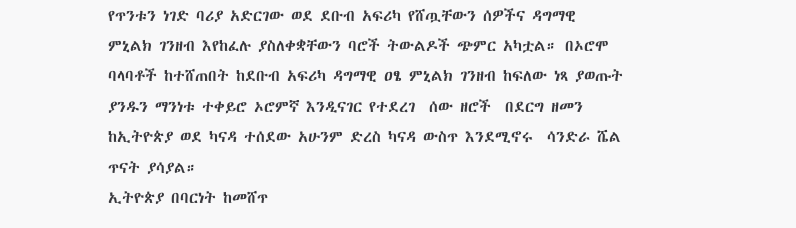የጥንቱን ነገድ ባሪያ አድርገው ወደ ደቡብ አፍሪካ የሸጧቸውን ሰዎችና ዳግማዊ ምኒልክ ገንዘብ እየከፈሉ ያስለቀቋቸውን ባሮች ትውልዶች ጭምር አካቷል። በኦሮሞ ባላባቶች ከተሸጠበት ከደቡብ አፍሪካ ዳግማዊ ዐፄ ምኒልክ ገንዘብ ከፍለው ነጻ ያወጡት ያንዱን ማንነቱ ተቀይሮ ኦሮምኛ እንዲናገር የተደረገ  ሰው ዘሮች  በደርግ ዘመን ከኢትዮጵያ ወደ ካናዳ ተሰደው አሁንም ድረስ ካናዳ ውስጥ እንደሚኖሩ  ሳንድራ ሼል  ጥናት ያሳያል።
ኢትዮጵያ በባርነት ከመሸጥ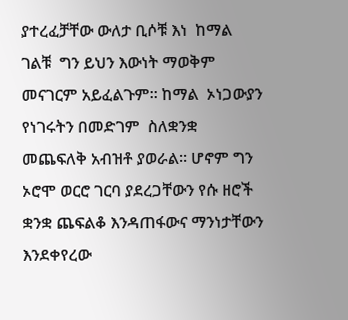ያተረፈቻቸው ውለታ ቢሶቹ እነ  ከማል ገልቹ  ግን ይህን እውነት ማወቅም መናገርም አይፈልጉም። ከማል  ኦነጋውያን የነገሩትን በመድገም  ስለቋንቋ መጨፍለቅ አብዝቶ ያወራል። ሆኖም ግን ኦሮሞ ወርሮ ገርባ ያደረጋቸውን የሱ ዘሮች ቋንቋ ጨፍልቆ እንዳጠፋውና ማንነታቸውን እንደቀየረው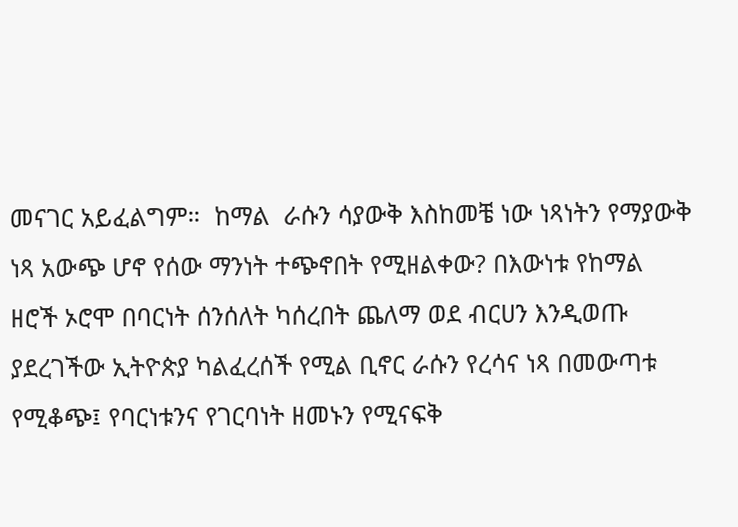መናገር አይፈልግም።  ከማል  ራሱን ሳያውቅ እስከመቼ ነው ነጻነትን የማያውቅ ነጻ አውጭ ሆኖ የሰው ማንነት ተጭኖበት የሚዘልቀው? በእውነቱ የከማል  ዘሮች ኦሮሞ በባርነት ሰንሰለት ካሰረበት ጨለማ ወደ ብርሀን እንዲወጡ ያደረገችው ኢትዮጵያ ካልፈረሰች የሚል ቢኖር ራሱን የረሳና ነጻ በመውጣቱ የሚቆጭ፤ የባርነቱንና የገርባነት ዘመኑን የሚናፍቅ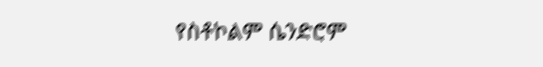የስቶኮልም ሴንድሮም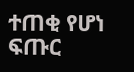ተጠቂ የሆነ ፍጡር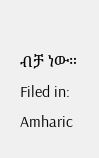ብቻ ነው።
Filed in: Amharic